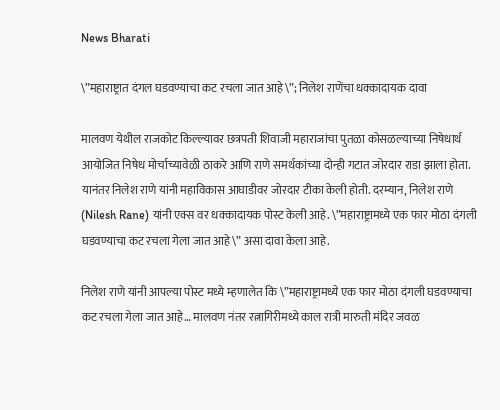News Bharati

\”महाराष्ट्रात दंगल घडवण्याचा कट रचला जात आहे\”; निलेश राणेंचा धक्कादायक दावा

मालवण येथील राजकोट किल्ल्यावर छत्रपती शिवाजी महाराजांचा पुतळा कोसळल्याच्या निषेधार्थ आयोजित निषेध मोर्चाच्यावेळी ठाकरे आणि राणे समर्थकांच्या दोन्ही गटात जोरदार राडा झाला होता. यानंतर निलेश राणे यांनी महाविकास आघाडीवर जोरदार टीका केली होती. दरम्यान, निलेश राणे (Nilesh Rane) यांनी एक्स वर धक्कादायक पोस्ट केली आहे. \”महाराष्ट्रामध्ये एक फार मोठा दंगली घडवण्याचा कट रचला गेला जात आहे\” असा दावा केला आहे.

निलेश राणे यांनी आपल्या पोस्ट मध्ये म्हणालेत कि \”महाराष्ट्रामध्ये एक फार मोठा दंगली घडवण्याचा कट रचला गेला जात आहे… मालवण नंतर रत्नागिरीमध्ये काल रात्री मारुती मंदिर जवळ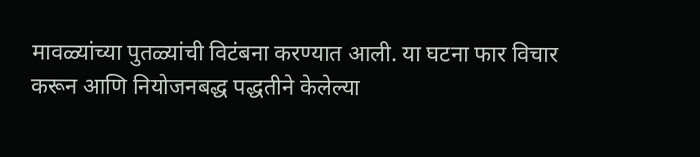मावळ्यांच्या पुतळ्यांची विटंबना करण्यात आली. या घटना फार विचार करून आणि नियोजनबद्ध पद्धतीने केलेल्या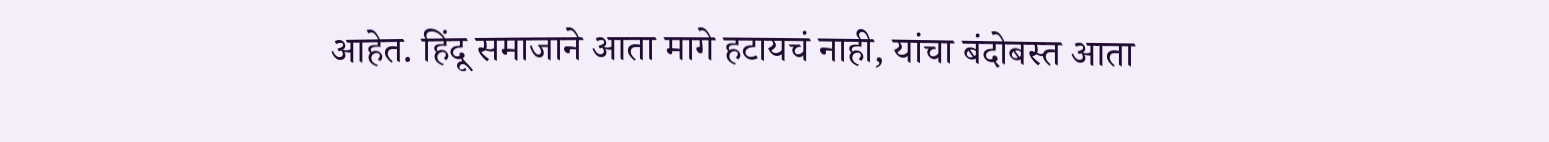आहेत. हिंदू समाजाने आता मागे हटायचं नाही, यांचा बंदोबस्त आता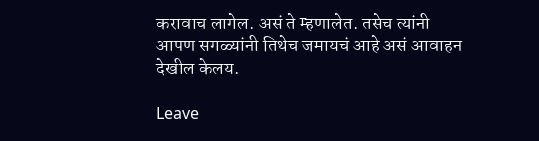करावाच लागेल. असं ते म्हणालेत. तसेच त्यांनी आपण सगळ्यांनी तिथेच जमायचं आहे असं आवाहन देखील केलय.

Leave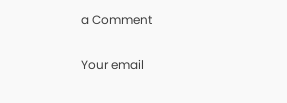a Comment

Your email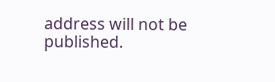address will not be published.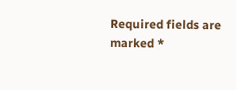Required fields are marked *